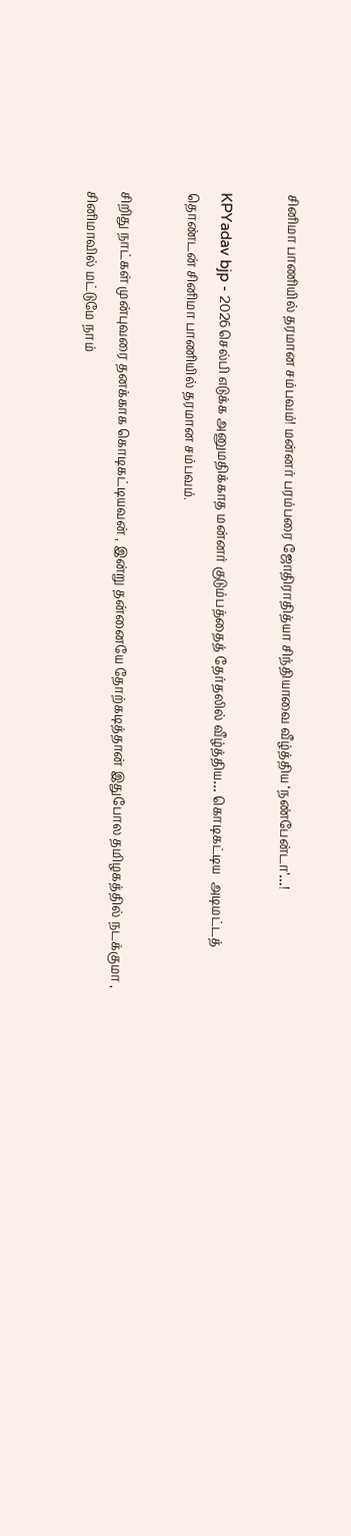சினிமா பாணியில் தரமான சம்பவம்! மன்னர் பரம்பரை ஜோதிராதித்யா சிந்தியாவை வீழ்த்திய ‘நண்பேன்டா’…!

KPYadav bjp - 2026செல்பி எடுக்க அனுமதிக்காத மன்னர் குடும்பத்தைத் தேர்தலில் வீழ்த்திய… கொடிகட்டிய  அடிமட்டத் தொண்டன் சினிமா பாணியில் தரமான சம்பவம்.

சிறிது நாட்கள் முன்புவரை தனக்காக கொடிகட்டியவன் , இன்று தன்னையே தோற்கடித்தான் இதுபோல தமிழகத்தில் நடக்குமா , சினிமாவில் மட்டுமே நாம்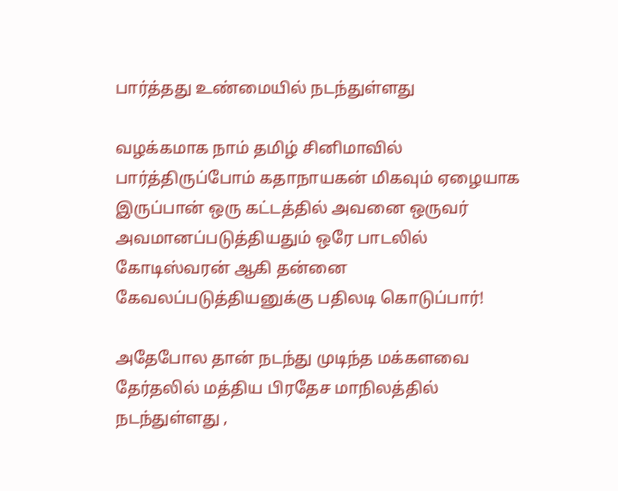பார்த்தது உண்மையில் நடந்துள்ளது

வழக்கமாக நாம் தமிழ் சினிமாவில் பார்த்திருப்போம் கதாநாயகன் மிகவும் ஏழையாக இருப்பான் ஒரு கட்டத்தில் அவனை ஒருவர் அவமானப்படுத்தியதும் ஒரே பாடலில் கோடிஸ்வரன் ஆகி தன்னை கேவலப்படுத்தியனுக்கு பதிலடி கொடுப்பார்!

அதேபோல தான் நடந்து முடிந்த மக்களவை தேர்தலில் மத்திய பிரதேச மாநிலத்தில் நடந்துள்ளது ,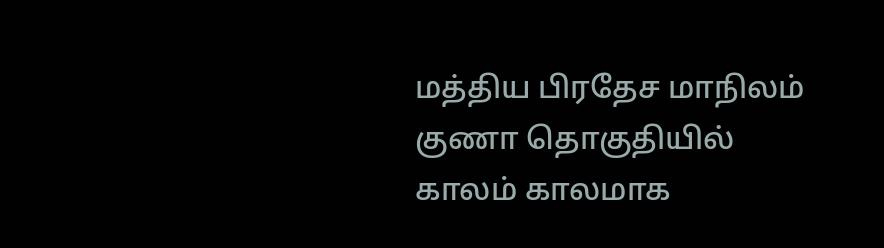மத்திய பிரதேச மாநிலம் குணா தொகுதியில் காலம் காலமாக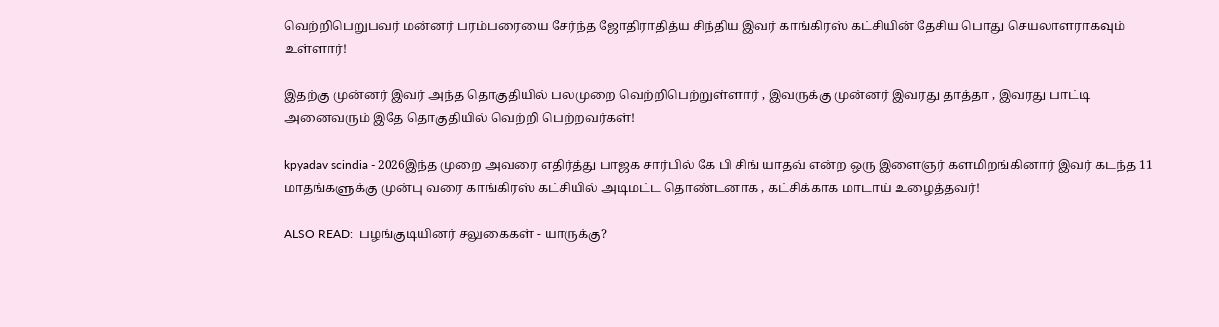வெற்றிபெறுபவர் மன்னர் பரம்பரையை சேர்ந்த ஜோதிராதித்ய சிந்திய இவர் காங்கிரஸ் கட்சியின் தேசிய பொது செயலாளராகவும் உள்ளார்!

இதற்கு முன்னர் இவர் அந்த தொகுதியில் பலமுறை வெற்றிபெற்றுள்ளார் , இவருக்கு முன்னர் இவரது தாத்தா , இவரது பாட்டி அனைவரும் இதே தொகுதியில் வெற்றி பெற்றவர்கள்!

kpyadav scindia - 2026இந்த முறை அவரை எதிர்த்து பாஜக சார்பில் கே பி சிங் யாதவ் என்ற ஒரு இளைஞர் களமிறங்கினார் இவர் கடந்த 11 மாதங்களுக்கு முன்பு வரை காங்கிரஸ் கட்சியில் அடிமட்ட தொண்டனாக , கட்சிக்காக மாடாய் உழைத்தவர்!

ALSO READ:  பழங்குடியினர் சலுகைகள் - யாருக்கு?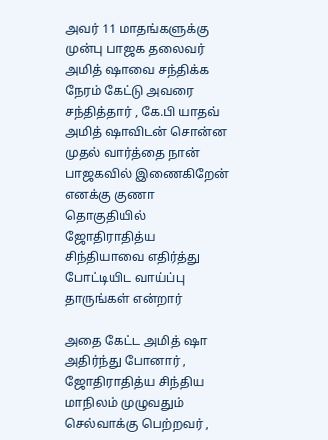அவர் 11 மாதங்களுக்கு முன்பு பாஜக தலைவர் அமித் ஷாவை சந்திக்க நேரம் கேட்டு அவரை சந்தித்தார் , கே.பி யாதவ் அமித் ஷாவிடன் சொன்ன முதல் வார்த்தை நான் பாஜகவில் இணைகிறேன் எனக்கு குணா தொகுதியில் ஜோதிராதித்ய சிந்தியாவை எதிர்த்து போட்டியிட வாய்ப்பு தாருங்கள் என்றார்

அதை கேட்ட அமித் ஷா அதிர்ந்து போனார் , ஜோதிராதித்ய சிந்திய மாநிலம் முழுவதும் செல்வாக்கு பெற்றவர் ,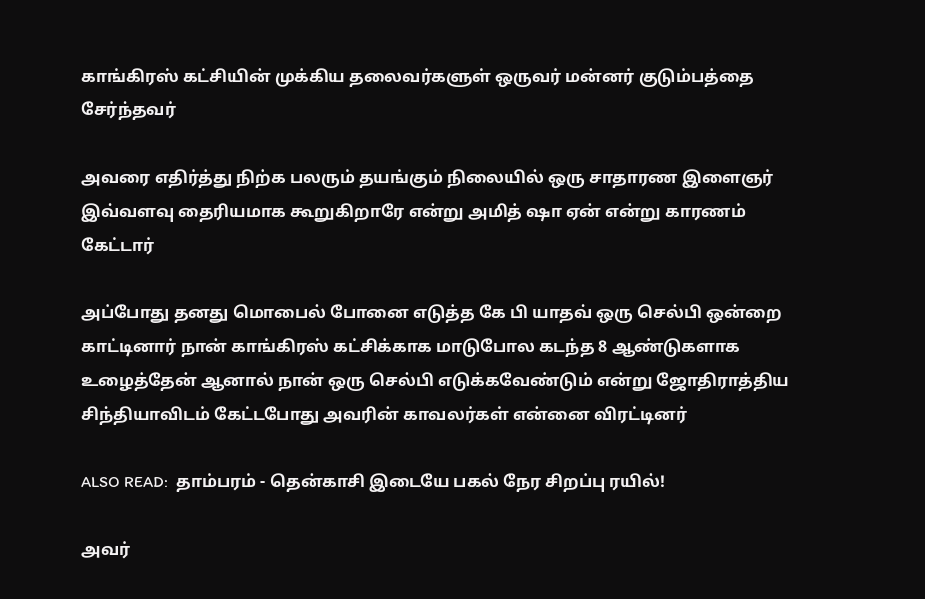காங்கிரஸ் கட்சியின் முக்கிய தலைவர்களுள் ஒருவர் மன்னர் குடும்பத்தை சேர்ந்தவர்

அவரை எதிர்த்து நிற்க பலரும் தயங்கும் நிலையில் ஒரு சாதாரண இளைஞர் இவ்வளவு தைரியமாக கூறுகிறாரே என்று அமித் ஷா ஏன் என்று காரணம் கேட்டார்

அப்போது தனது மொபைல் போனை எடுத்த கே பி யாதவ் ஒரு செல்பி ஒன்றை காட்டினார் நான் காங்கிரஸ் கட்சிக்காக மாடுபோல கடந்த 8 ஆண்டுகளாக உழைத்தேன் ஆனால் நான் ஒரு செல்பி எடுக்கவேண்டும் என்று ஜோதிராத்திய சிந்தியாவிடம் கேட்டபோது அவரின் காவலர்கள் என்னை விரட்டினர்

ALSO READ:  தாம்பரம் - தென்காசி இடையே பகல் நேர சிறப்பு ரயில்!

அவர்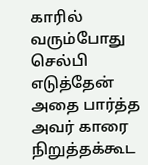காரில் வரும்போது செல்பி எடுத்தேன் அதை பார்த்த அவர் காரை நிறுத்தக்கூட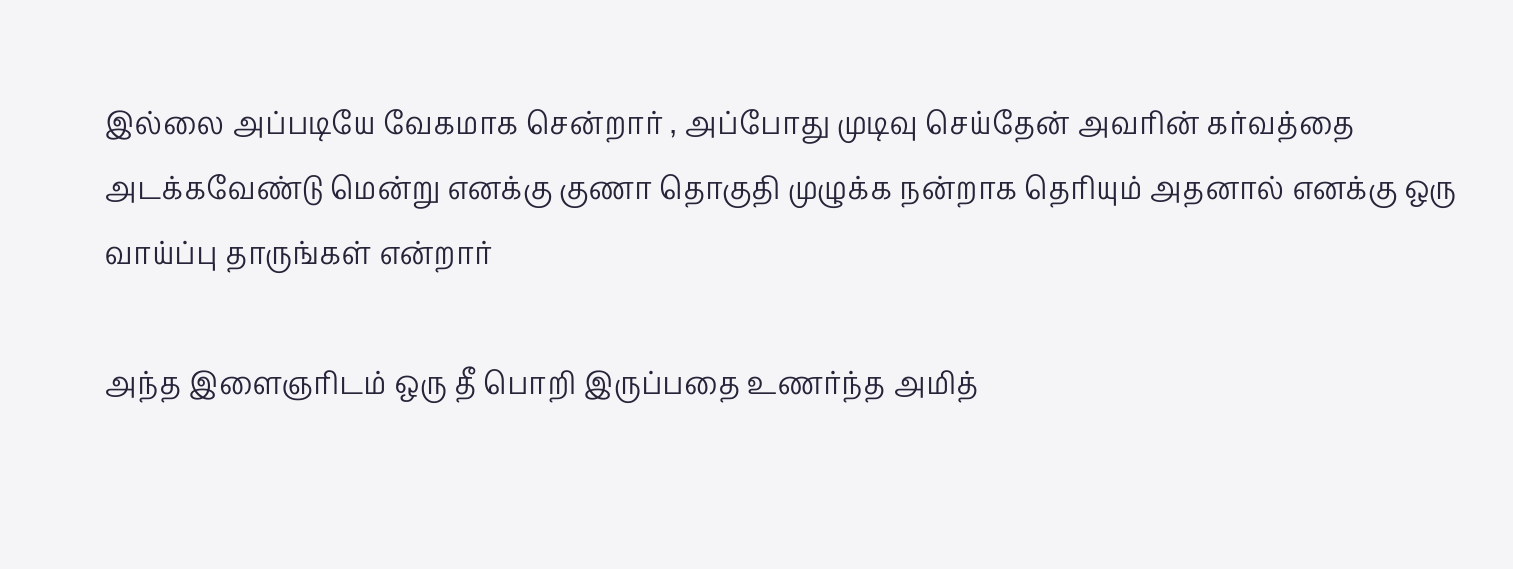இல்லை அப்படியே வேகமாக சென்றார் , அப்போது முடிவு செய்தேன் அவரின் கர்வத்தை அடக்கவேண்டு மென்று எனக்கு குணா தொகுதி முழுக்க நன்றாக தெரியும் அதனால் எனக்கு ஒரு வாய்ப்பு தாருங்கள் என்றார்

அந்த இளைஞரிடம் ஒரு தீ பொறி இருப்பதை உணர்ந்த அமித்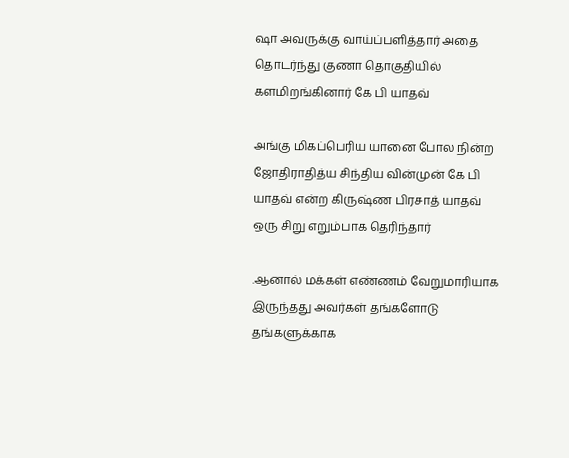ஷா அவருக்கு வாய்ப்பளித்தார் அதை தொடர்ந்து குணா தொகுதியில் களமிறங்கினார் கே பி யாதவ்

அங்கு மிகப்பெரிய யானை போல நின்ற ஜோதிராதித்ய சிந்திய வின்முன் கே பி யாதவ் என்ற கிருஷ்ண பிரசாத் யாதவ் ஒரு சிறு எறும்பாக தெரிந்தார்

.ஆனால் மக்கள் எண்ணம் வேறுமாரியாக இருந்தது அவர்கள் தங்களோடு தங்களுக்காக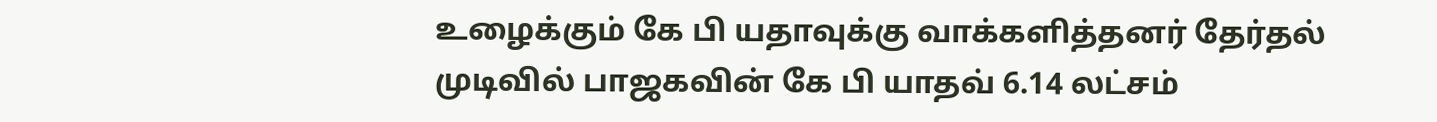உழைக்கும் கே பி யதாவுக்கு வாக்களித்தனர் தேர்தல் முடிவில் பாஜகவின் கே பி யாதவ் 6.14 லட்சம்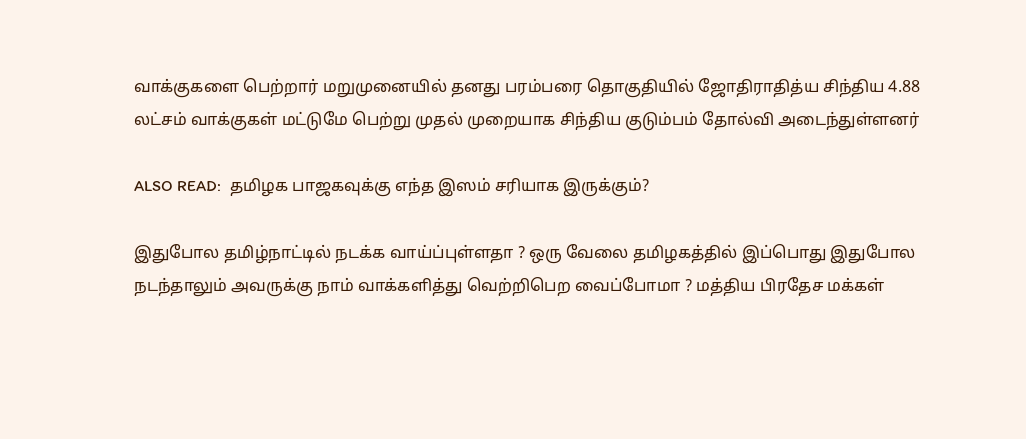வாக்குகளை பெற்றார் மறுமுனையில் தனது பரம்பரை தொகுதியில் ஜோதிராதித்ய சிந்திய 4.88 லட்சம் வாக்குகள் மட்டுமே பெற்று முதல் முறையாக சிந்திய குடும்பம் தோல்வி அடைந்துள்ளனர்

ALSO READ:  தமிழக பாஜகவுக்கு எந்த இஸம் சரியாக இருக்கும்?

இதுபோல தமிழ்நாட்டில் நடக்க வாய்ப்புள்ளதா ? ஒரு வேலை தமிழகத்தில் இப்பொது இதுபோல நடந்தாலும் அவருக்கு நாம் வாக்களித்து வெற்றிபெற வைப்போமா ? மத்திய பிரதேச மக்கள்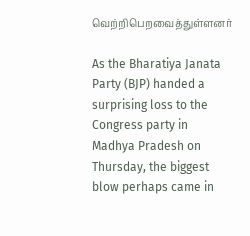வெற்றிபெறவைத்துள்ளனர்

As the Bharatiya Janata Party (BJP) handed a surprising loss to the Congress party in Madhya Pradesh on Thursday, the biggest blow perhaps came in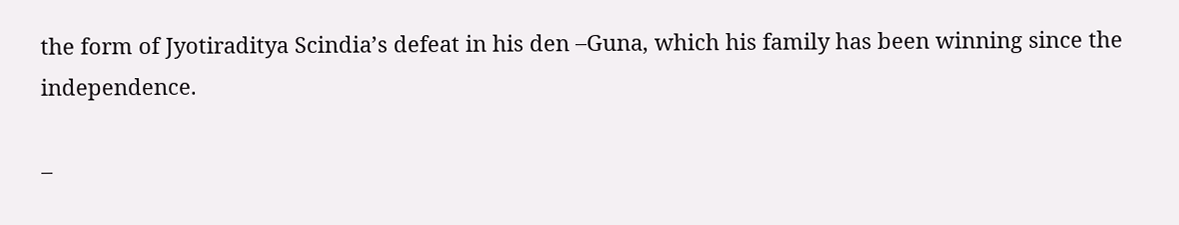the form of Jyotiraditya Scindia’s defeat in his den –Guna, which his family has been winning since the independence.

–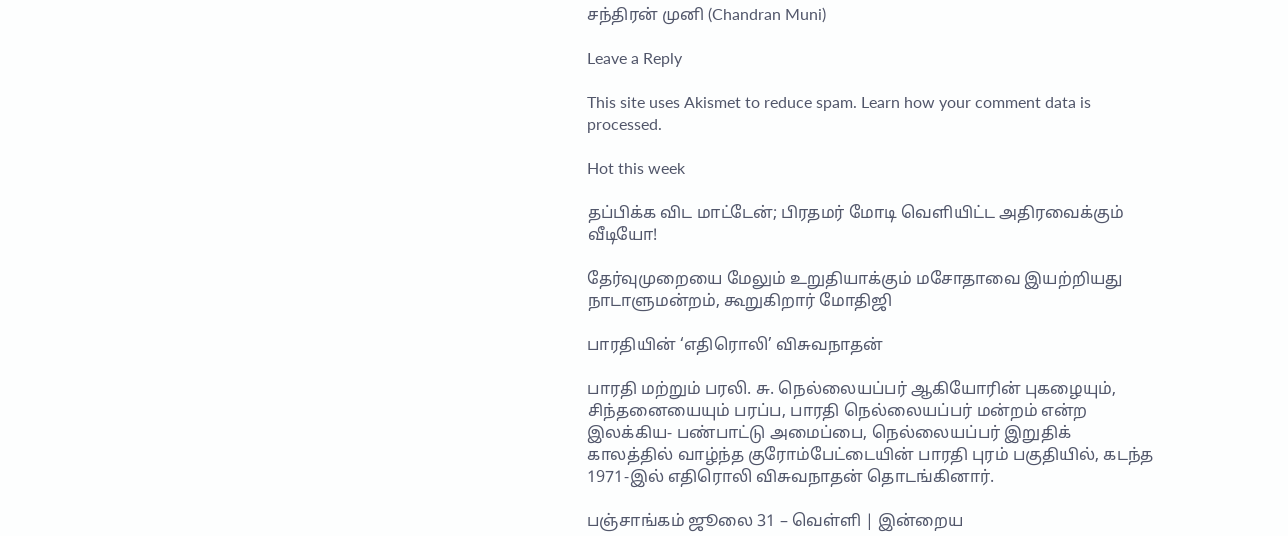சந்திரன் முனி (Chandran Muni)

Leave a Reply

This site uses Akismet to reduce spam. Learn how your comment data is processed.

Hot this week

தப்பிக்க விட மாட்டேன்; பிரதமர் மோடி வெளியிட்ட அதிரவைக்கும் வீடியோ!

தேர்வுமுறையை மேலும் உறுதியாக்கும் மசோதாவை இயற்றியது நாடாளுமன்றம், கூறுகிறார் மோதிஜி

பாரதியின் ‘எதிரொலி’ விசுவநாதன்

பாரதி மற்றும் பரலி. சு. நெல்லையப்பர் ஆகியோரின் புகழையும், சிந்தனையையும் பரப்ப, பாரதி நெல்லையப்பர் மன்றம் என்ற இலக்கிய- பண்பாட்டு அமைப்பை, நெல்லையப்பர் இறுதிக் காலத்தில் வாழ்ந்த குரோம்பேட்டையின் பாரதி புரம் பகுதியில், கடந்த 1971-இல் எதிரொலி விசுவநாதன் தொடங்கினார்.

பஞ்சாங்கம் ஜூலை 31 – வெள்ளி | இன்றைய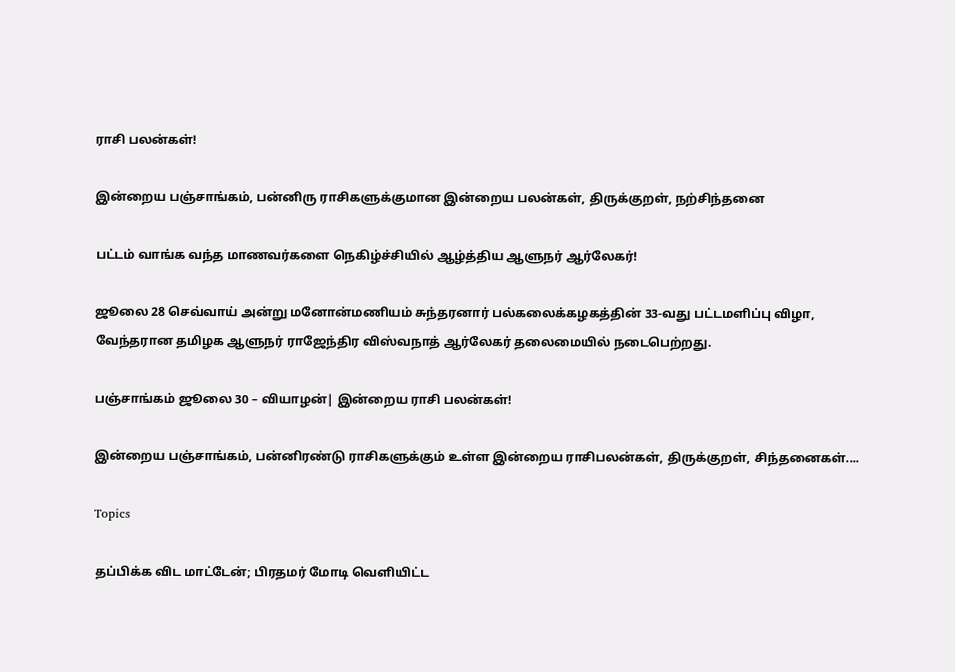ராசி பலன்கள்!

இன்றைய பஞ்சாங்கம், பன்னிரு ராசிகளுக்குமான இன்றைய பலன்கள், திருக்குறள், நற்சிந்தனை

பட்டம் வாங்க வந்த மாணவர்களை நெகிழ்ச்சியில் ஆழ்த்திய ஆளுநர் ஆர்லேகர்!

ஜூலை 28 செவ்வாய் அன்று மனோன்மணியம் சுந்தரனார் பல்கலைக்கழகத்தின் 33-வது பட்டமளிப்பு விழா, வேந்தரான தமிழக ஆளுநர் ராஜேந்திர விஸ்வநாத் ஆர்லேகர் தலைமையில் நடைபெற்றது.

பஞ்சாங்கம் ஜூலை 30 – வியாழன்| இன்றைய ராசி பலன்கள்!

இன்றைய பஞ்சாங்கம், பன்னிரண்டு ராசிகளுக்கும் உள்ள இன்றைய ராசிபலன்கள், திருக்குறள், சிந்தனைகள்....

Topics

தப்பிக்க விட மாட்டேன்; பிரதமர் மோடி வெளியிட்ட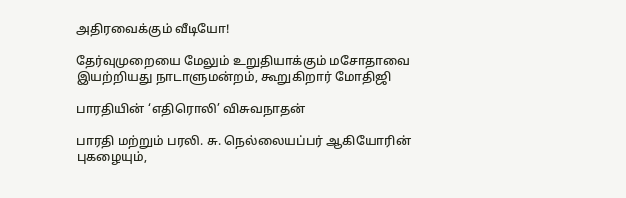அதிரவைக்கும் வீடியோ!

தேர்வுமுறையை மேலும் உறுதியாக்கும் மசோதாவை இயற்றியது நாடாளுமன்றம், கூறுகிறார் மோதிஜி

பாரதியின் ‘எதிரொலி’ விசுவநாதன்

பாரதி மற்றும் பரலி. சு. நெல்லையப்பர் ஆகியோரின் புகழையும்,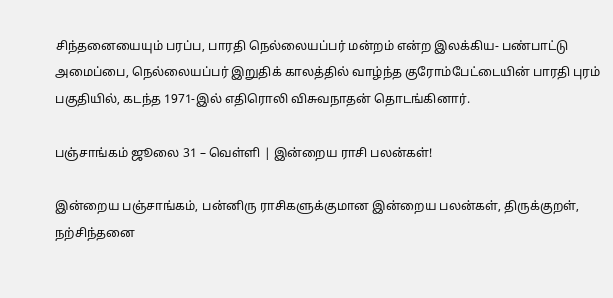சிந்தனையையும் பரப்ப, பாரதி நெல்லையப்பர் மன்றம் என்ற இலக்கிய- பண்பாட்டு அமைப்பை, நெல்லையப்பர் இறுதிக் காலத்தில் வாழ்ந்த குரோம்பேட்டையின் பாரதி புரம் பகுதியில், கடந்த 1971-இல் எதிரொலி விசுவநாதன் தொடங்கினார்.

பஞ்சாங்கம் ஜூலை 31 – வெள்ளி | இன்றைய ராசி பலன்கள்!

இன்றைய பஞ்சாங்கம், பன்னிரு ராசிகளுக்குமான இன்றைய பலன்கள், திருக்குறள், நற்சிந்தனை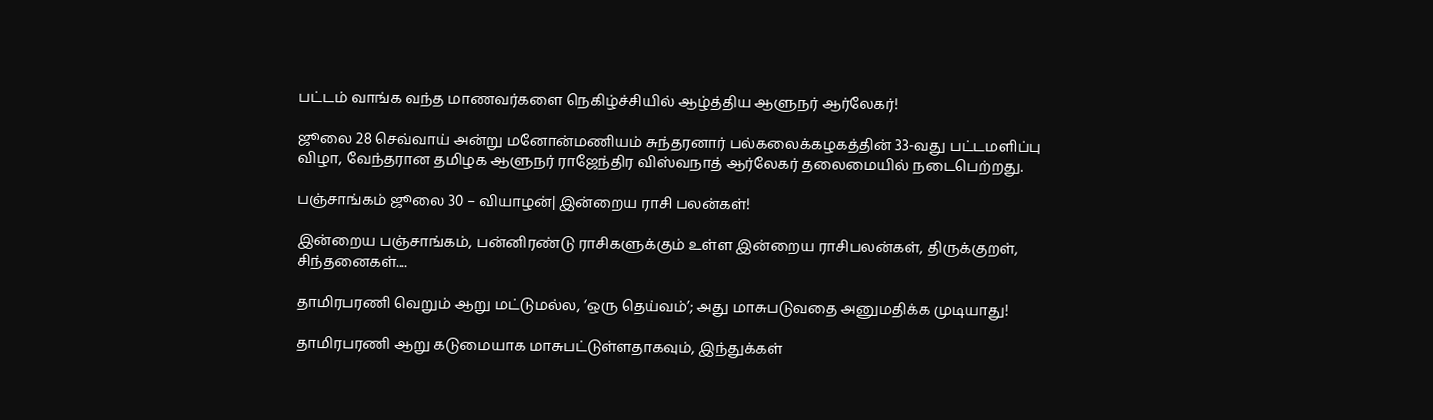பட்டம் வாங்க வந்த மாணவர்களை நெகிழ்ச்சியில் ஆழ்த்திய ஆளுநர் ஆர்லேகர்!

ஜூலை 28 செவ்வாய் அன்று மனோன்மணியம் சுந்தரனார் பல்கலைக்கழகத்தின் 33-வது பட்டமளிப்பு விழா, வேந்தரான தமிழக ஆளுநர் ராஜேந்திர விஸ்வநாத் ஆர்லேகர் தலைமையில் நடைபெற்றது.

பஞ்சாங்கம் ஜூலை 30 – வியாழன்| இன்றைய ராசி பலன்கள்!

இன்றைய பஞ்சாங்கம், பன்னிரண்டு ராசிகளுக்கும் உள்ள இன்றைய ராசிபலன்கள், திருக்குறள், சிந்தனைகள்....

தாமிரபரணி வெறும் ஆறு மட்டுமல்ல, ‘ஒரு தெய்வம்’; அது மாசுபடுவதை அனுமதிக்க முடியாது!

தாமிரபரணி ஆறு கடுமையாக மாசுபட்டுள்ளதாகவும், இந்துக்கள்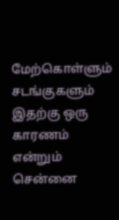மேற்கொள்ளும் சடங்குகளும் இதற்கு ஒரு காரணம் என்றும் சென்னை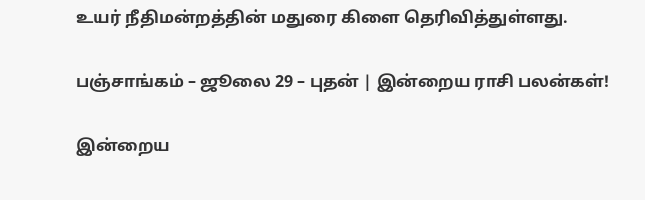உயர் நீதிமன்றத்தின் மதுரை கிளை தெரிவித்துள்ளது.

பஞ்சாங்கம் – ஜூலை 29 – புதன் | இன்றைய ராசி பலன்கள்!

இன்றைய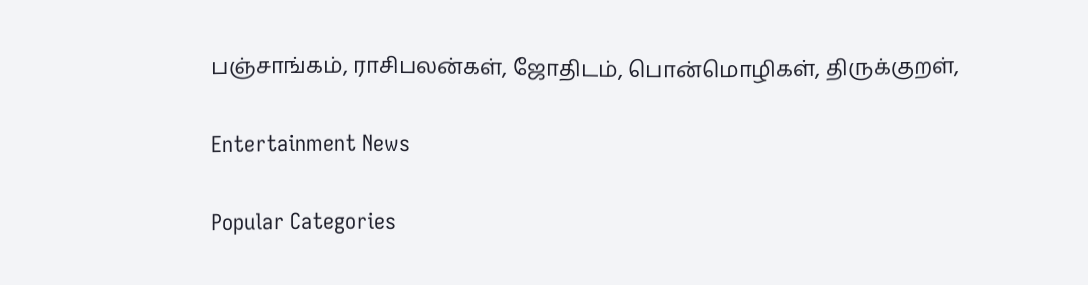பஞ்சாங்கம், ராசிபலன்கள், ஜோதிடம், பொன்மொழிகள், திருக்குறள்,

Entertainment News

Popular Categories